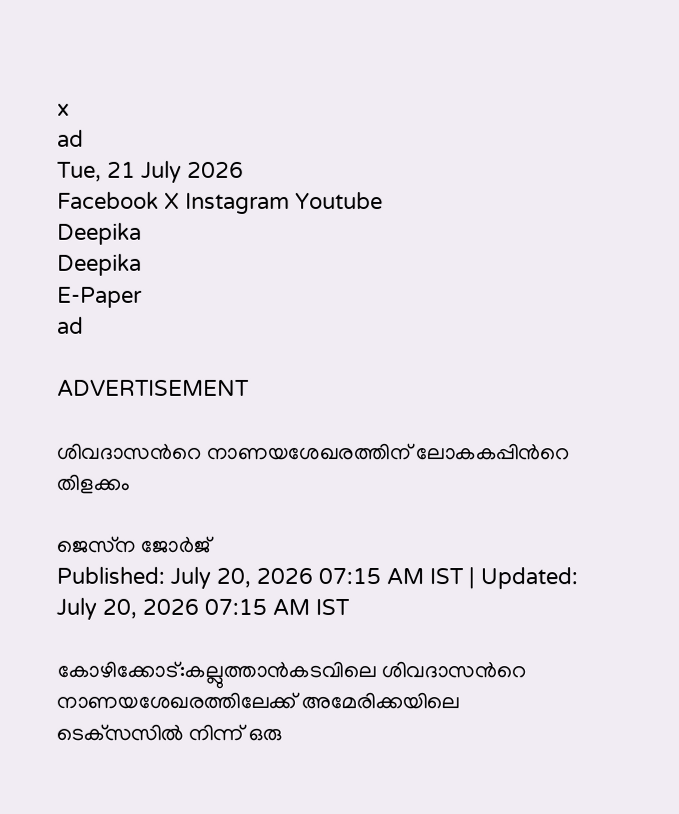x
ad
Tue, 21 July 2026
Facebook X Instagram Youtube
Deepika
Deepika
E-Paper
ad

ADVERTISEMENT

ശിവദാസന്‍റെ നാണയശേഖരത്തിന് ലോകകപ്പിന്‍റെ തിളക്കം

ജെസ്‌ന ജോർജ്
Published: July 20, 2026 07:15 AM IST | Updated: July 20, 2026 07:15 AM IST

കോഴിക്കോട്:കല്ലുത്താൻകടവിലെ ശിവദാസന്‍റെ നാണയശേഖരത്തിലേക്ക് അമേരിക്കയിലെ ടെക്‌സസിൽ നിന്ന് ഒരു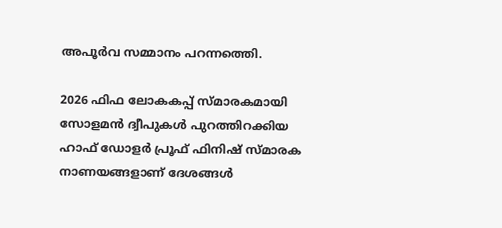അപൂർവ സമ്മാനം പറന്നത്തെി.

2026 ഫിഫ ലോകകപ്പ് സ്മാരകമായി സോളമൻ ദ്വീപുകൾ പുറത്തിറക്കിയ ഹാഫ് ഡോളർ പ്രൂഫ് ഫിനിഷ് സ്മാരക നാണയങ്ങളാണ് ദേശങ്ങള്‍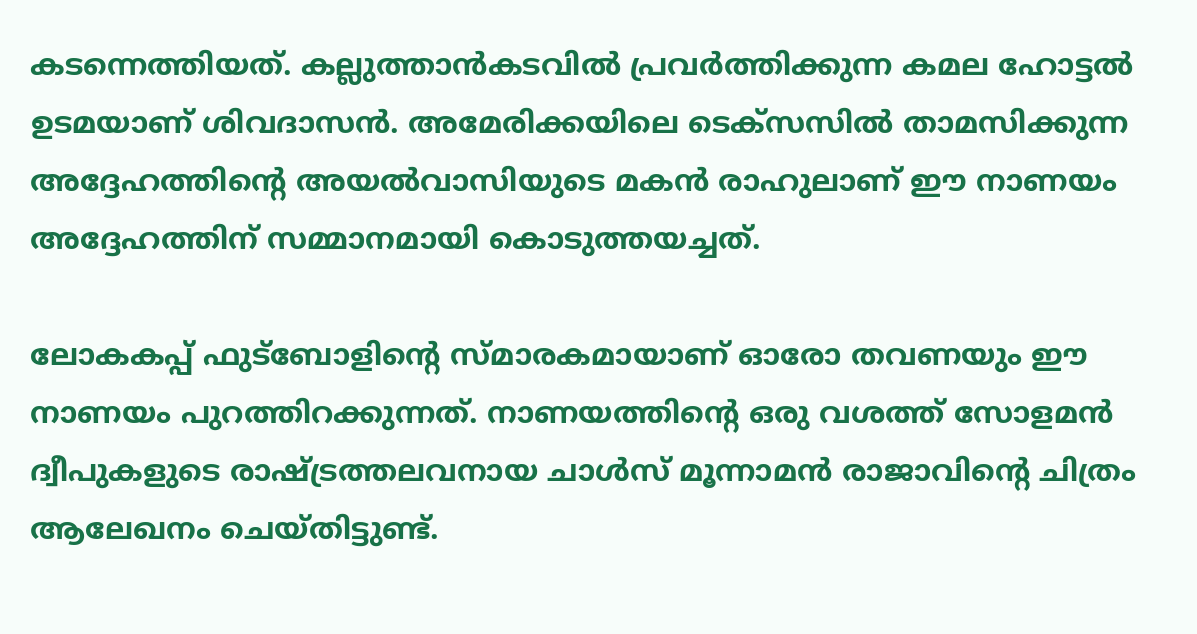കടന്നെത്തിയത്. കല്ലുത്താൻകടവിൽ പ്രവർത്തിക്കുന്ന കമല ഹോട്ടല്‍ ഉടമയാണ് ശിവദാസൻ. അമേരിക്കയിലെ ടെക്‌സസിൽ താമസിക്കുന്ന അദ്ദേഹത്തിന്‍റെ അയൽവാസിയുടെ മകൻ രാഹുലാണ് ഈ നാണയം അദ്ദേഹത്തിന് സമ്മാനമായി കൊടുത്തയച്ചത്.

ലോകകപ്പ് ഫുട്‌ബോളിന്‍റെ സ്മാരകമായാണ് ഓരോ തവണയും ഈ നാണയം പുറത്തിറക്കുന്നത്. നാണയത്തിന്‍റെ ഒരു വശത്ത് സോളമൻ ദ്വീപുകളുടെ രാഷ്ട്രത്തലവനായ ചാൾസ് മൂന്നാമൻ രാജാവിന്‍റെ ചിത്രം ആലേഖനം ചെയ്തിട്ടുണ്ട്.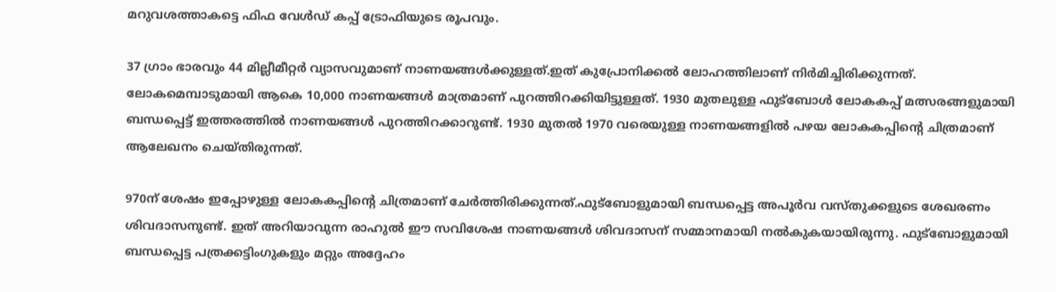മറുവശത്താകട്ടെ ഫിഫ വേൾഡ് കപ്പ് ട്രോഫിയുടെ രൂപവും.

37 ഗ്രാം ഭാരവും 44 മില്ലീമീറ്റർ വ്യാസവുമാണ് നാണയങ്ങള്‍ക്കുള്ളത്.ഇത് കുപ്രോനിക്കൽ ലോഹത്തിലാണ് നിർമിച്ചിരിക്കുന്നത്. ലോകമെമ്പാടുമായി ആകെ 10,000 നാണയങ്ങൾ മാത്രമാണ് പുറത്തിറക്കിയിട്ടുള്ളത്. 1930 മുതലുള്ള ഫുട്‌ബോൾ ലോകകപ്പ് മത്സരങ്ങളുമായി ബന്ധപ്പെട്ട് ഇത്തരത്തിൽ നാണയങ്ങൾ പുറത്തിറക്കാറുണ്ട്. 1930 മുതൽ 1970 വരെയുള്ള നാണയങ്ങളിൽ പഴയ ലോകകപ്പിന്‍റെ ചിത്രമാണ് ആലേഖനം ചെയ്തിരുന്നത്.

970ന് ശേഷം ഇപ്പോഴുള്ള ലോകകപ്പിന്‍റെ ചിത്രമാണ് ചേർത്തിരിക്കുന്നത്.ഫുട്‌ബോളുമായി ബന്ധപ്പെട്ട അപൂർവ വസ്തുക്കളുടെ ശേഖരണം ശിവദാസനുണ്ട്. ഇത് അറിയാവുന്ന രാഹുൽ ഈ സവിശേഷ നാണയങ്ങൾ ശിവദാസന് സമ്മാനമായി നൽകുകയായിരുന്നു. ഫുട്‌ബോളുമായി ബന്ധപ്പെട്ട പത്രക്കട്ടിംഗുകളും മറ്റും അദ്ദേഹം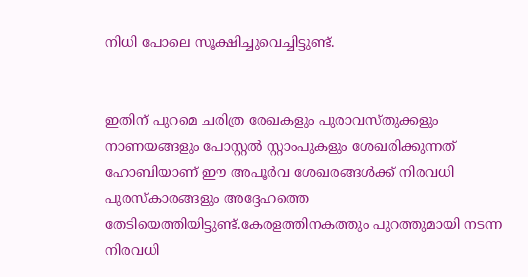നിധി പോലെ സൂക്ഷിച്ചുവെച്ചിട്ടുണ്ട്.


ഇതിന് പുറമെ ചരിത്ര രേഖകളും പുരാവസ്തുക്കളും നാണയങ്ങളും പോസ്റ്റൽ സ്റ്റാംപുകളും ശേഖരിക്കുന്നത് ഹോബിയാണ് ഈ അപൂർവ ശേഖരങ്ങൾക്ക് നിരവധി പുരസ്‌കാരങ്ങളും അദ്ദേഹത്തെ തേടിയെത്തിയിട്ടുണ്ട്.കേരളത്തിനകത്തും പുറത്തുമായി നടന്ന നിരവധി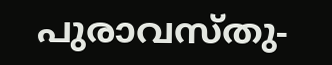പുരാവസ്തു-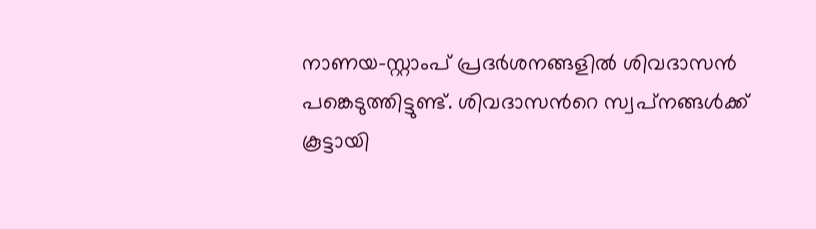നാണയ-സ്റ്റാംപ് പ്രദർശനങ്ങളിൽ ശിവദാസൻ പങ്കെടുത്തിട്ടുണ്ട്. ശിവദാസന്‍റെ സ്വപ്‌നങ്ങൾക്ക് കൂട്ടായി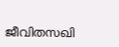ജീവിതസഖി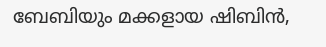ബേബിയും മക്കളായ ഷിബിൻ,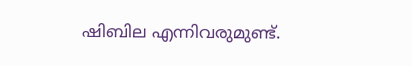ഷിബില എന്നിവരുമുണ്ട്.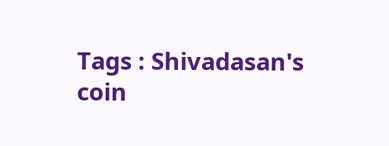Tags : Shivadasan's coin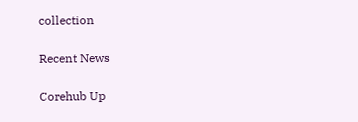collection

Recent News

Corehub Up